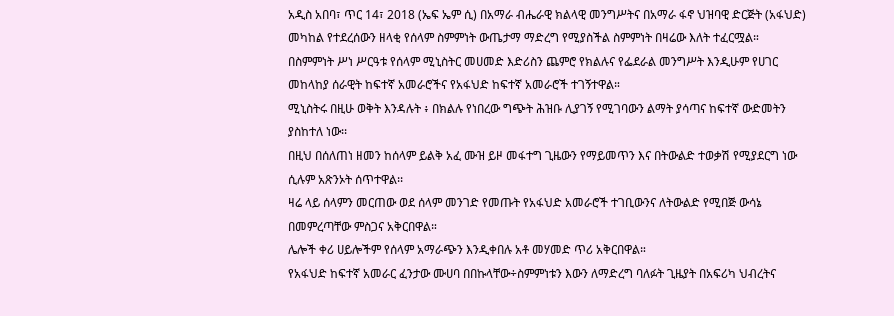አዲስ አበባ፣ ጥር 14፣ 2018 (ኤፍ ኤም ሲ) በአማራ ብሔራዊ ክልላዊ መንግሥትና በአማራ ፋኖ ህዝባዊ ድርጅት (አፋህድ) መካከል የተደረሰውን ዘላቂ የሰላም ስምምነት ውጤታማ ማድረግ የሚያስችል ስምምነት በዛሬው እለት ተፈርሟል።
በስምምነት ሥነ ሥርዓቱ የሰላም ሚኒስትር መሀመድ እድሪስን ጨምሮ የክልሉና የፌደራል መንግሥት እንዲሁም የሀገር መከላከያ ሰራዊት ከፍተኛ አመራሮችና የአፋህድ ከፍተኛ አመራሮች ተገኝተዋል።
ሚኒስትሩ በዚሁ ወቅት እንዳሉት ፥ በክልሉ የነበረው ግጭት ሕዝቡ ሊያገኝ የሚገባውን ልማት ያሳጣና ከፍተኛ ውድመትን ያስከተለ ነው፡፡
በዚህ በሰለጠነ ዘመን ከሰላም ይልቅ አፈ ሙዝ ይዞ መፋተግ ጊዜውን የማይመጥን እና በትውልድ ተወቃሽ የሚያደርግ ነው ሲሉም አጽንኦት ሰጥተዋል፡፡
ዛሬ ላይ ሰላምን መርጠው ወደ ሰላም መንገድ የመጡት የአፋህድ አመራሮች ተገቢውንና ለትውልድ የሚበጅ ውሳኔ በመምረጣቸው ምስጋና አቅርበዋል።
ሌሎች ቀሪ ሀይሎችም የሰላም አማራጭን እንዲቀበሉ አቶ መሃመድ ጥሪ አቅርበዋል።
የአፋህድ ከፍተኛ አመራር ፈንታው ሙሀባ በበኩላቸው÷ስምምነቱን እውን ለማድረግ ባለፉት ጊዜያት በአፍሪካ ህብረትና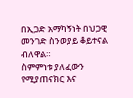በኢጋድ አማካኝነት በህጋዊ መንገድ ስንወያይ ቆይተናል ብለዋል።
ስምምነቱ ያለፈውን የሚያጠናክር እና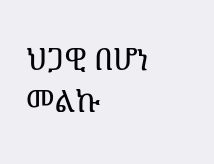ህጋዊ በሆነ መልኩ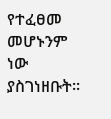የተፈፀመ መሆኑንም ነው ያስገነዘቡት።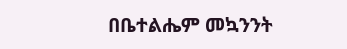በቤተልሔም መኳንንት